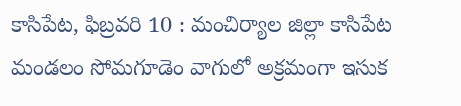కాసిపేట, ఫిబ్రవరి 10 : మంచిర్యాల జిల్లా కాసిపేట మండలం సోమగూడెం వాగులో అక్రమంగా ఇసుక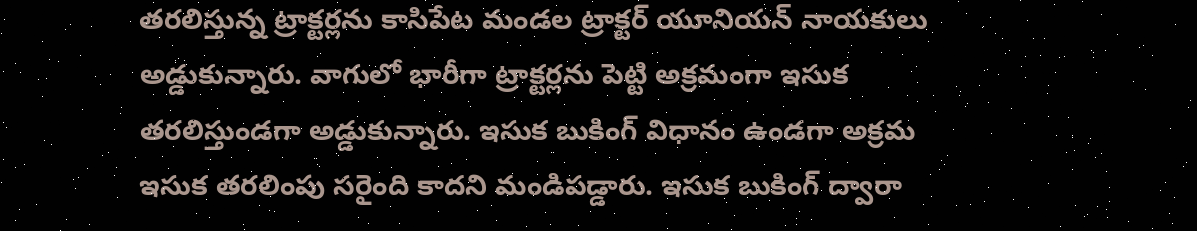తరలిస్తున్న ట్రాక్టర్లను కాసిపేట మండల ట్రాక్టర్ యూనియన్ నాయకులు అడ్డుకున్నారు. వాగులో భారీగా ట్రాక్టర్లను పెట్టి అక్రమంగా ఇసుక తరలిస్తుండగా అడ్డుకున్నారు. ఇసుక బుకింగ్ విధానం ఉండగా అక్రమ ఇసుక తరలింపు సరైంది కాదని మండిపడ్డారు. ఇసుక బుకింగ్ ద్వారా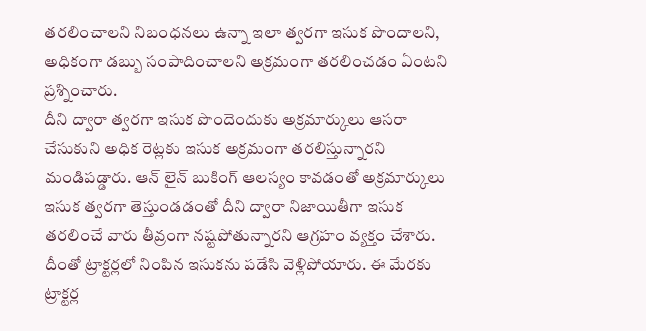తరలించాలని నిబంధనలు ఉన్నా ఇలా త్వరగా ఇసుక పొందాలని, అధికంగా డబ్బు సంపాదించాలని అక్రమంగా తరలించడం ఏంటని ప్రశ్నించారు.
దీని ద్వారా త్వరగా ఇసుక పొందెందుకు అక్రమార్కులు ఆసరా చేసుకుని అధిక రెట్లకు ఇసుక అక్రమంగా తరలిస్తున్నారని మండిపడ్డారు. ఆన్ లైన్ బుకింగ్ ఆలస్యం కావడంతో అక్రమార్కులు ఇసుక త్వరగా తెస్తుండడంతో దీని ద్వారా నిజాయితీగా ఇసుక తరలించే వారు తీవ్రంగా నష్టపోతున్నారని ఆగ్రహం వ్యక్తం చేశారు. దీంతో ట్రాక్టర్లలో నింపిన ఇసుకను పడేసి వెళ్లిపోయారు. ఈ మేరకు ట్రాక్టర్ల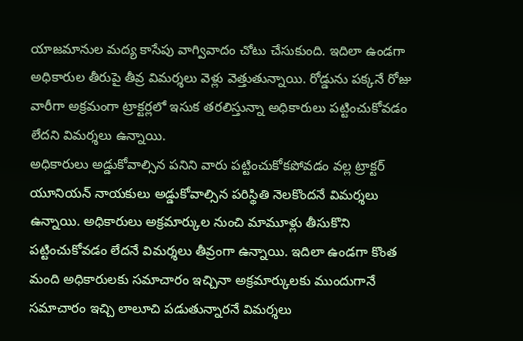యాజమానుల మద్య కాసేపు వాగ్వివాదం చోటు చేసుకుంది. ఇదిలా ఉండగా అధికారుల తీరుపై తీవ్ర విమర్శలు వెళ్లు వెత్తుతున్నాయి. రోడ్డును పక్కనే రోజు వారీగా అక్రమంగా ట్రాక్టర్లలో ఇసుక తరలిస్తున్నా అధికారులు పట్టించుకోవడం లేదని విమర్శలు ఉన్నాయి.
అధికారులు అడ్డుకోవాల్సిన పనిని వారు పట్టించుకోకపోవడం వల్ల ట్రాక్టర్ యూనియన్ నాయకులు అడ్డుకోవాల్సిన పరిస్థితి నెలకొందనే విమర్శలు ఉన్నాయి. అధికారులు అక్రమార్కుల నుంచి మామూళ్లు తీసుకొని పట్టించుకోవడం లేదనే విమర్శలు తీవ్రంగా ఉన్నాయి. ఇదిలా ఉండగా కొంత మంది అధికారులకు సమాచారం ఇచ్చినా అక్రమార్కులకు ముందుగానే సమాచారం ఇచ్చి లాలూచి పడుతున్నారనే విమర్శలు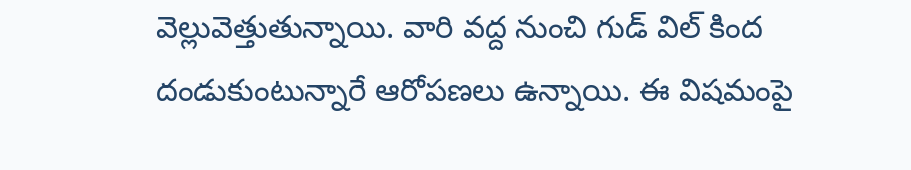వెల్లువెత్తుతున్నాయి. వారి వద్ద నుంచి గుడ్ విల్ కింద దండుకుంటున్నారే ఆరోపణలు ఉన్నాయి. ఈ విషమంపై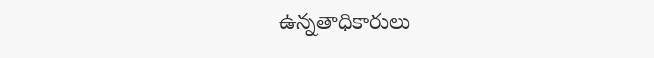ఉన్నతాధికారులు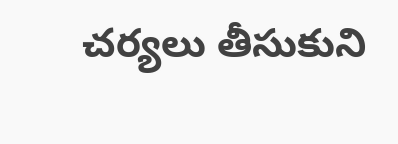చర్యలు తీసుకుని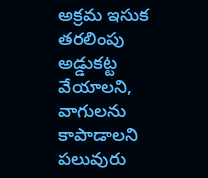అక్రమ ఇసుక తరలింపు అడ్డుకట్ట వేయాలని, వాగులను కాపాడాలని పలువురు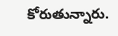కోరుతున్నారు.